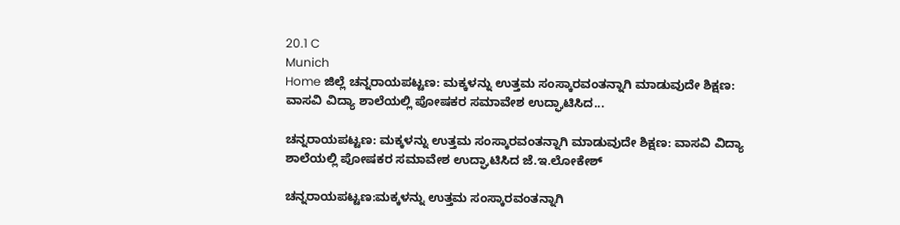20.1 C
Munich
Home ಜಿಲ್ಲೆ ಚನ್ನರಾಯಪಟ್ಟಣ: ಮಕ್ಕಳನ್ನು ಉತ್ತಮ ಸಂಸ್ಕಾರವಂತನ್ನಾಗಿ ಮಾಡುವುದೇ ಶಿಕ್ಷಣ: ವಾಸವಿ ವಿದ್ಯಾ ಶಾಲೆಯಲ್ಲಿ ಪೋಷಕರ ಸಮಾವೇಶ ಉದ್ಘಾಟಿಸಿದ...

ಚನ್ನರಾಯಪಟ್ಟಣ: ಮಕ್ಕಳನ್ನು ಉತ್ತಮ ಸಂಸ್ಕಾರವಂತನ್ನಾಗಿ ಮಾಡುವುದೇ ಶಿಕ್ಷಣ: ವಾಸವಿ ವಿದ್ಯಾ ಶಾಲೆಯಲ್ಲಿ ಪೋಷಕರ ಸಮಾವೇಶ ಉದ್ಘಾಟಿಸಿದ ಜೆ.ಇ.ಲೋಕೇಶ್

ಚನ್ನರಾಯಪಟ್ಟಣ:ಮಕ್ಕಳನ್ನು ಉತ್ತಮ ಸಂಸ್ಕಾರವಂತನ್ನಾಗಿ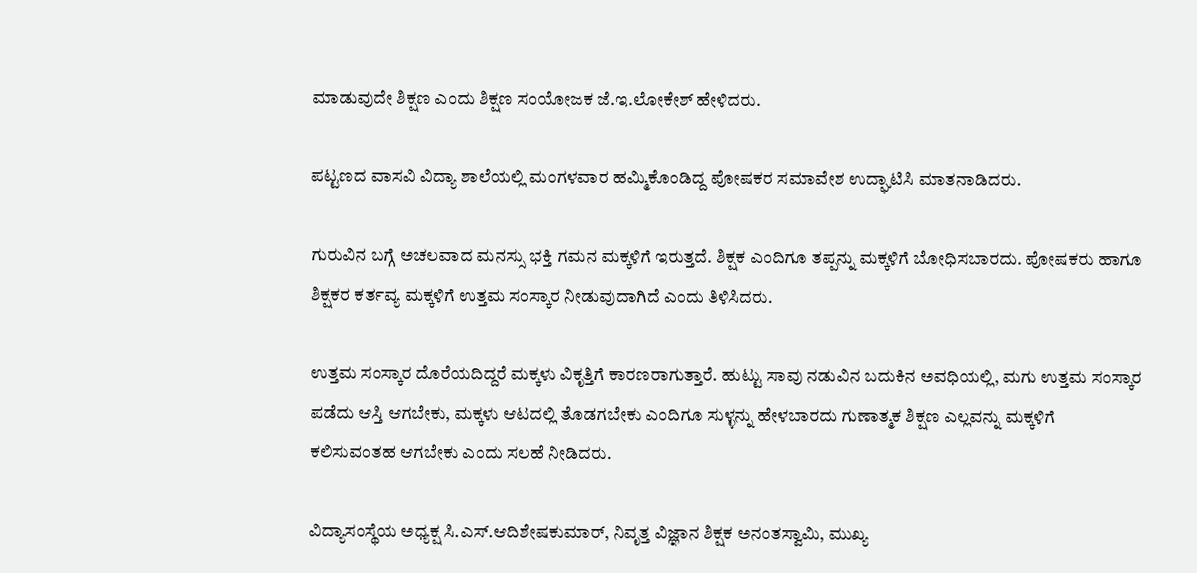ಮಾಡುವುದೇ ಶಿಕ್ಷಣ ಎಂದು ಶಿಕ್ಷಣ ಸಂಯೋಜಕ ಜೆ.ಇ.ಲೋಕೇಶ್ ಹೇಳಿದರು.

ಪಟ್ಟಣದ ವಾಸವಿ ವಿದ್ಯಾ ಶಾಲೆಯಲ್ಲಿ ಮಂಗಳವಾರ ಹಮ್ಮಿಕೊಂಡಿದ್ದ ಪೋಷಕರ ಸಮಾವೇಶ ಉದ್ಘಾಟಿಸಿ ಮಾತನಾಡಿದರು.

ಗುರುವಿನ ಬಗ್ಗೆ ಅಚಲವಾದ ಮನಸ್ಸು ಭಕ್ತಿ ಗಮನ ಮಕ್ಕಳಿಗೆ ಇರುತ್ತದೆ. ಶಿಕ್ಷಕ ಎಂದಿಗೂ ತಪ್ಪನ್ನು ಮಕ್ಕಳಿಗೆ ಬೋಧಿಸಬಾರದು. ಪೋಷಕರು ಹಾಗೂ ಶಿಕ್ಷಕರ ಕರ್ತವ್ಯ ಮಕ್ಕಳಿಗೆ ಉತ್ತಮ ಸಂಸ್ಕಾರ ನೀಡುವುದಾಗಿದೆ ಎಂದು ತಿಳಿಸಿದರು.

ಉತ್ತಮ ಸಂಸ್ಕಾರ ದೊರೆಯದಿದ್ದರೆ ಮಕ್ಕಳು ವಿಕೃತ್ತಿಗೆ ಕಾರಣರಾಗುತ್ತಾರೆ. ಹುಟ್ಟು ಸಾವು ನಡುವಿನ ಬದುಕಿನ ಅವಧಿಯಲ್ಲಿ, ಮಗು ಉತ್ತಮ ಸಂಸ್ಕಾರ ಪಡೆದು ಆಸ್ತಿ ಆಗಬೇಕು, ಮಕ್ಕಳು ಆಟದಲ್ಲಿ ತೊಡಗಬೇಕು ಎಂದಿಗೂ ಸುಳ್ಳನ್ನು ಹೇಳಬಾರದು ಗುಣಾತ್ಮಕ ಶಿಕ್ಷಣ ಎಲ್ಲವನ್ನು ಮಕ್ಕಳಿಗೆ ಕಲಿಸುವಂತಹ ಆಗಬೇಕು ಎಂದು ಸಲಹೆ ನೀಡಿದರು.

ವಿದ್ಯಾಸಂಸ್ಥೆಯ ಅಧ್ಯಕ್ಷ ಸಿ.ಎಸ್.ಆದಿಶೇಷಕುಮಾರ್, ನಿವೃತ್ತ ವಿಜ್ಞಾನ ಶಿಕ್ಷಕ ಅನಂತಸ್ವಾಮಿ, ಮುಖ್ಯ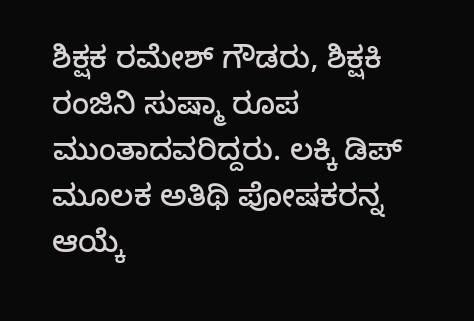ಶಿಕ್ಷಕ ರಮೇಶ್ ಗೌಡರು, ಶಿಕ್ಷಕಿ ರಂಜಿನಿ ಸುಷ್ಮಾ ರೂಪ ಮುಂತಾದವರಿದ್ದರು. ಲಕ್ಕಿ ಡಿಪ್ ಮೂಲಕ ಅತಿಥಿ ಪೋಷಕರನ್ನ ಆಯ್ಕೆ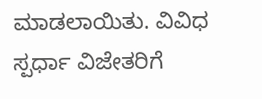ಮಾಡಲಾಯಿತು. ವಿವಿಧ ಸ್ಪರ್ಧಾ ವಿಜೇತರಿಗೆ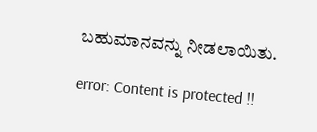ಬಹುಮಾನವನ್ನು ನೀಡಲಾಯಿತು.

error: Content is protected !!